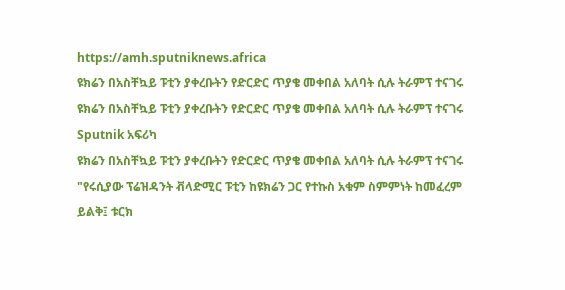https://amh.sputniknews.africa
ዩክሬን በአስቸኳይ ፑቲን ያቀረቡትን የድርድር ጥያቄ መቀበል አለባት ሲሉ ትራምፕ ተናገሩ
ዩክሬን በአስቸኳይ ፑቲን ያቀረቡትን የድርድር ጥያቄ መቀበል አለባት ሲሉ ትራምፕ ተናገሩ
Sputnik አፍሪካ
ዩክሬን በአስቸኳይ ፑቲን ያቀረቡትን የድርድር ጥያቄ መቀበል አለባት ሲሉ ትራምፕ ተናገሩ "የሩሲያው ፕሬዝዳንት ቭላድሚር ፑቲን ከዩክሬን ጋር የተኩስ አቁም ስምምነት ከመፈረም ይልቅ፤ ቱርክ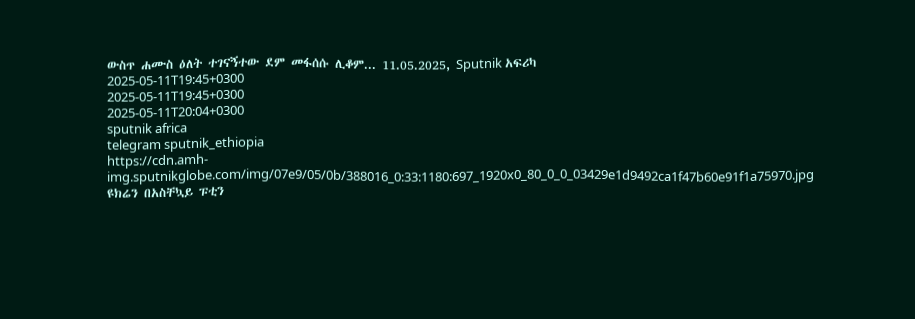ውስጥ ሐሙስ ዕለት ተገናኝተው ደም መፋሰሱ ሊቆም... 11.05.2025, Sputnik አፍሪካ
2025-05-11T19:45+0300
2025-05-11T19:45+0300
2025-05-11T20:04+0300
sputnik africa
telegram sputnik_ethiopia
https://cdn.amh-img.sputnikglobe.com/img/07e9/05/0b/388016_0:33:1180:697_1920x0_80_0_0_03429e1d9492ca1f47b60e91f1a75970.jpg
ዩክሬን በአስቸኳይ ፑቲን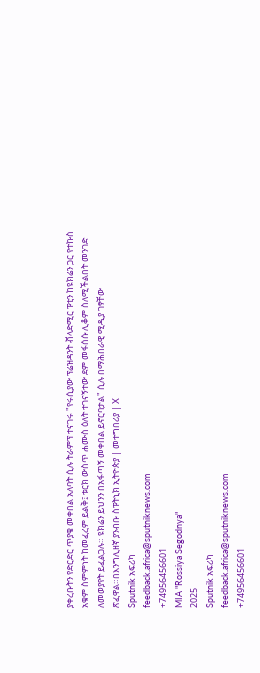ያቀረቡትን የድርድር ጥያቄ መቀበል አለባት ሲሉ ትራምፕ ተናገሩ "የሩሲያው ፕሬዝዳንት ቭላድሚር ፑቲን ከዩክሬን ጋር የተኩስ አቁም ስምምነት ከመፈረም ይልቅ፤ ቱርክ ውስጥ ሐሙስ ዕለት ተገናኝተው ደም መፋሰሱ ሊቆም ስለሚችልበት መንገድ ለመወያየት ይፈልጋሉ። ዩክሬን ይህንን በአፋጣኝ መቀበል ይኖርባታል" ሲሉ በማሕበራዊ ሚዲያ ገፃቸው ጽፈዋል።በእንግሊዘኛ ያንብቡ ስፑትኒክ ኢትዮጵያ | መተግበሪያ | X
Sputnik አፍሪካ
feedback.africa@sputniknews.com
+74956456601
MIA "Rossiya Segodnya"
2025
Sputnik አፍሪካ
feedback.africa@sputniknews.com
+74956456601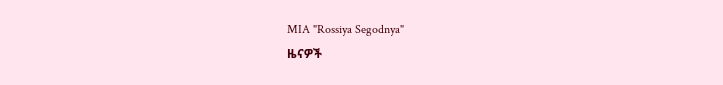MIA "Rossiya Segodnya"
ዜናዎች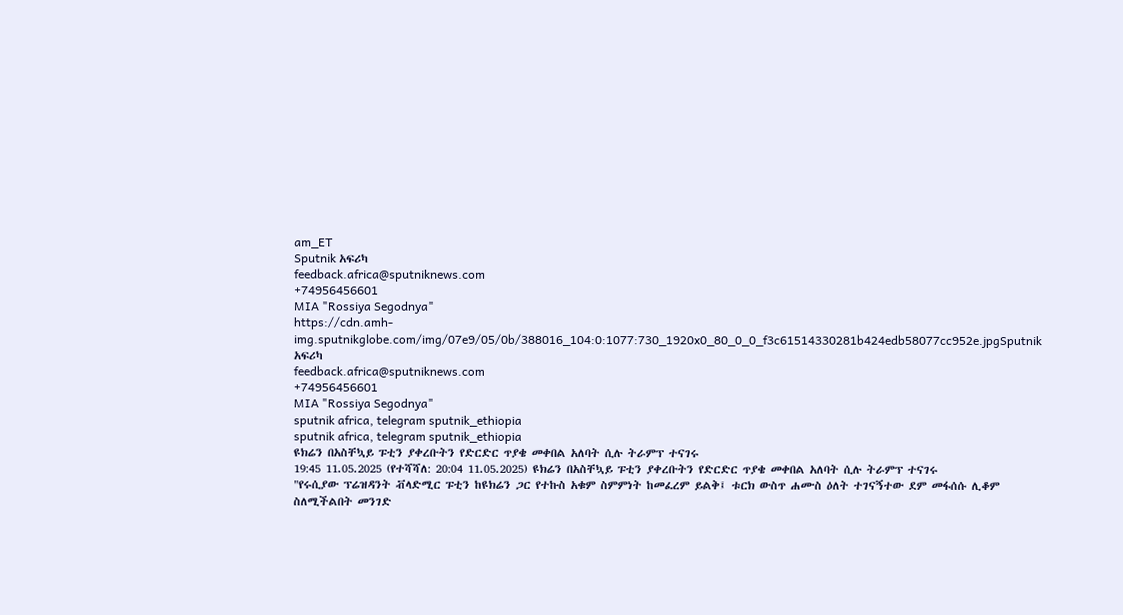am_ET
Sputnik አፍሪካ
feedback.africa@sputniknews.com
+74956456601
MIA "Rossiya Segodnya"
https://cdn.amh-img.sputnikglobe.com/img/07e9/05/0b/388016_104:0:1077:730_1920x0_80_0_0_f3c61514330281b424edb58077cc952e.jpgSputnik አፍሪካ
feedback.africa@sputniknews.com
+74956456601
MIA "Rossiya Segodnya"
sputnik africa, telegram sputnik_ethiopia
sputnik africa, telegram sputnik_ethiopia
ዩክሬን በአስቸኳይ ፑቲን ያቀረቡትን የድርድር ጥያቄ መቀበል አለባት ሲሉ ትራምፕ ተናገሩ
19:45 11.05.2025 (የተሻሻለ: 20:04 11.05.2025) ዩክሬን በአስቸኳይ ፑቲን ያቀረቡትን የድርድር ጥያቄ መቀበል አለባት ሲሉ ትራምፕ ተናገሩ
"የሩሲያው ፕሬዝዳንት ቭላድሚር ፑቲን ከዩክሬን ጋር የተኩስ አቁም ስምምነት ከመፈረም ይልቅ፤ ቱርክ ውስጥ ሐሙስ ዕለት ተገናኝተው ደም መፋሰሱ ሊቆም ስለሚችልበት መንገድ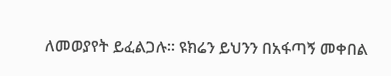ለመወያየት ይፈልጋሉ። ዩክሬን ይህንን በአፋጣኝ መቀበል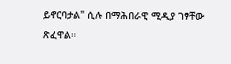ይኖርባታል" ሲሉ በማሕበራዊ ሚዲያ ገፃቸው ጽፈዋል።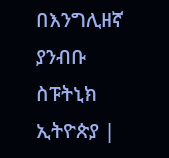በእንግሊዘኛ ያንብቡ
ስፑትኒክ ኢትዮጵያ |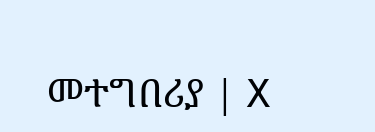መተግበሪያ | X